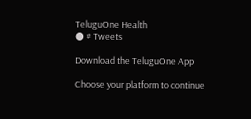TeluguOne Health
● # Tweets

Download the TeluguOne App

Choose your platform to continue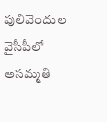పులివెందుల వైసీపీలో అసమ్మతి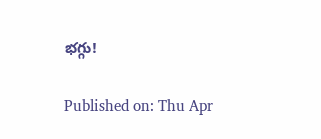భగ్గు!

Published on: Thu Apr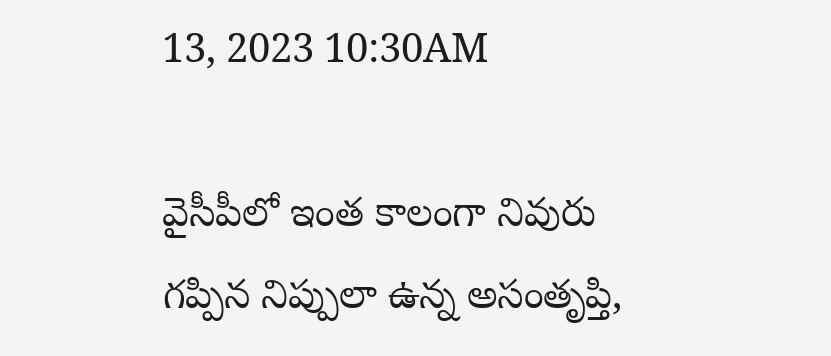13, 2023 10:30AM

వైసీపీలో ఇంత కాలంగా నివురు గప్పిన నిప్పులా ఉన్న అసంతృప్తి,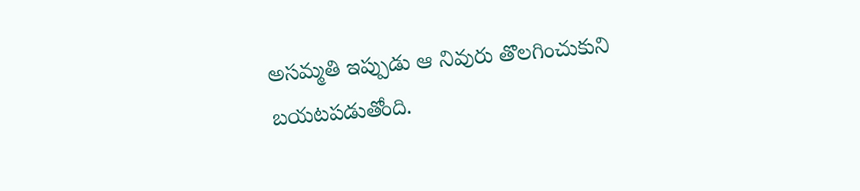అసమ్మతి ఇప్పుడు ఆ నివురు తొలగించుకుని బయటపడుతోంది.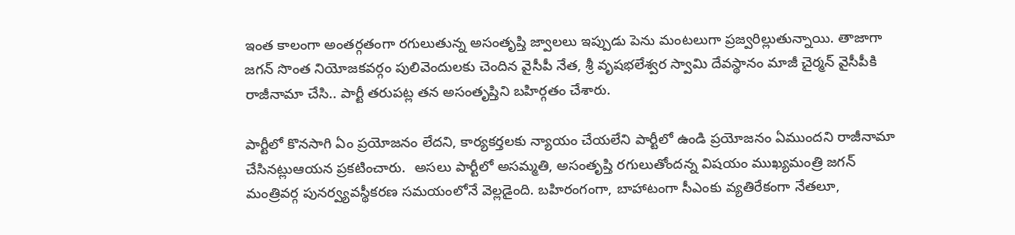ఇంత కాలంగా అంతర్గతంగా రగులుతున్న అసంతృప్తి జ్వాలలు ఇప్పుడు పెను మంటలుగా ప్రజ్వరిల్లుతున్నాయి. తాజాగా జగన్ సొంత నియోజకవర్గం పులివెందులకు చెందిన వైసీపీ నేత, శ్రీ వృషభలేశ్వర స్వామి దేవస్థానం మాజీ చైర్మన్ వైసీపీకి రాజీనామా చేసి.. పార్టీ తరుపట్ల తన అసంతృప్తిని బహిర్గతం చేశారు.

పార్టీలో కొనసాగి ఏం ప్రయోజనం లేదని, కార్యకర్తలకు న్యాయం చేయలేని పార్టీలో ఉండి ప్రయోజనం ఏముందని రాజీనామా చేసినట్లుఆయన ప్రకటించారు.  అసలు పార్టీలో అసమ్మతి, అసంతృప్తి రగులుతోందన్న విషయం ముఖ్యమంత్రి జగన్ మంత్రివర్గ పునర్వ్యవస్థీకరణ సమయంలోనే వెల్లడైంది. బహిరంగంగా, బాహాటంగా సీఎంకు వ్యతిరేకంగా నేతలూ,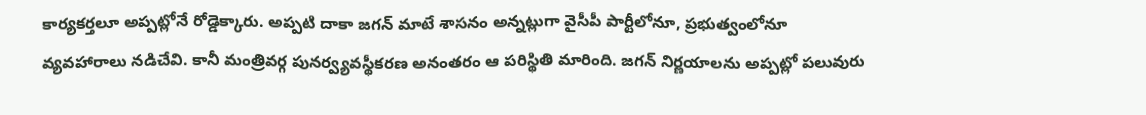కార్యకర్తలూ అప్పట్లోనే రోడ్డెక్కారు. అప్పటి దాకా జగన్ మాటే శాసనం అన్నట్లుగా వైసీపీ పార్టీలోనూ, ప్రభుత్వంలోనూ వ్యవహారాలు నడిచేవి. కానీ మంత్రివర్గ పునర్వ్యవస్థీకరణ అనంతరం ఆ పరిస్థితి మారింది. జగన్ నిర్ణయాలను అప్పట్లో పలువురు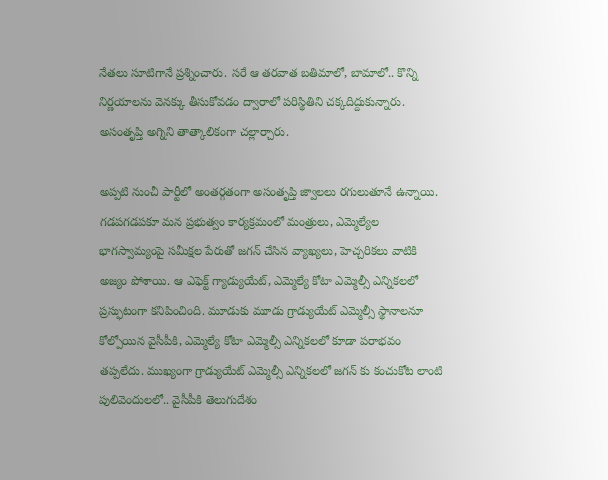నేతలు సూటిగానే ప్రశ్నించారు. సరే ఆ తరవాత బతిమాలో, బామాలో.. కొన్ని నిర్ణయాలను వెనక్కు తీసుకోవడం ద్వారాలో పరిస్థితిని చక్కదిద్దుకున్నారు. అసంతృప్తి అగ్నిని తాత్కాలికంగా చల్లార్చారు.

అప్పటి నుంచీ పార్టీలో అంతర్గతంగా అసంతృప్తి జ్వాలలు రగులుతూనే ఉన్నాయి. గడపగడపకూ మన ప్రభుత్వం కార్యక్రమంలో మంత్రులు, ఎమ్మెల్యేల భాగస్వామ్యంపై సమీక్షల పేరుతో జగన్ చేసిన వ్యాఖ్యలు, హెచ్చరికలు వాటికి అజ్యం పోశాయి. ఆ ఎఫెక్ట్ గ్యాడ్యుయేట్, ఎమ్మెల్యే కోటా ఎమ్మెల్సీ ఎన్నికలలో ప్రస్ఫుటంగా కనిపించింది. మూడుకు మూడు గ్రాడ్యుయేట్ ఎమ్మెల్సీ స్థానాలనూ కోల్పోయిన వైసీపీకి, ఎమ్మెల్యే కోటా ఎమ్మెల్సీ ఎన్నికలలో కూడా పరాభవం తప్పలేదు. ముఖ్యంగా గ్రాడ్యుయేట్ ఎమ్మెల్సీ ఎన్నికలలో జగన్ కు కంచుకోట లాంటి పులివెందులలో.. వైసీపీకి తెలుగుదేశం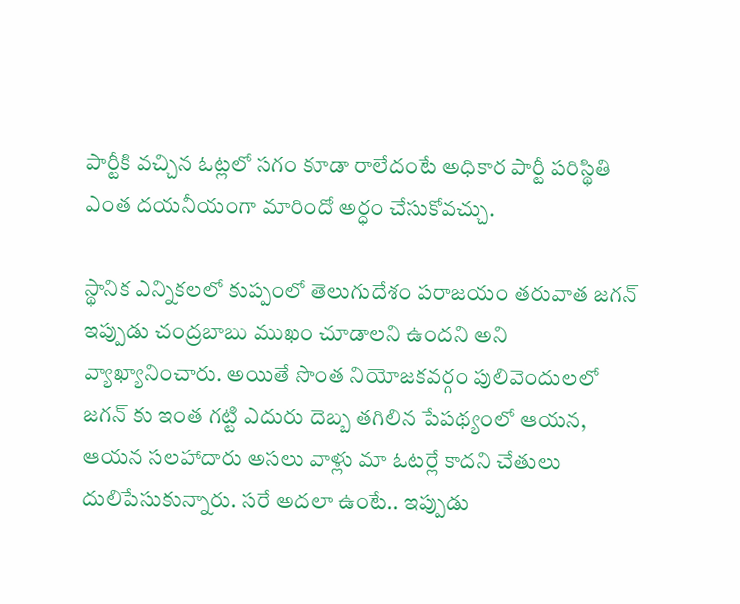పార్టీకి వచ్చిన ఓట్లలో సగం కూడా రాలేదంటే అధికార పార్టీ పరిస్థితి ఎంత దయనీయంగా మారిందో అర్ధం చేసుకోవచ్చు.

స్థానిక ఎన్నికలలో కుప్పంలో తెలుగుదేశం పరాజయం తరువాత జగన్ ఇప్పుడు చంద్రబాబు ముఖం చూడాలని ఉందని అని వ్యాఖ్యానించారు. అయితే సొంత నియోజకవర్గం పులివెందులలో జగన్ కు ఇంత గట్టి ఎదురు దెబ్బ తగిలిన పేపథ్యంలో ఆయన, ఆయన సలహాదారు అసలు వాళ్లు మా ఓటర్లే కాదని చేతులు దులిపేసుకున్నారు. సరే అదలా ఉంటే.. ఇప్పుడు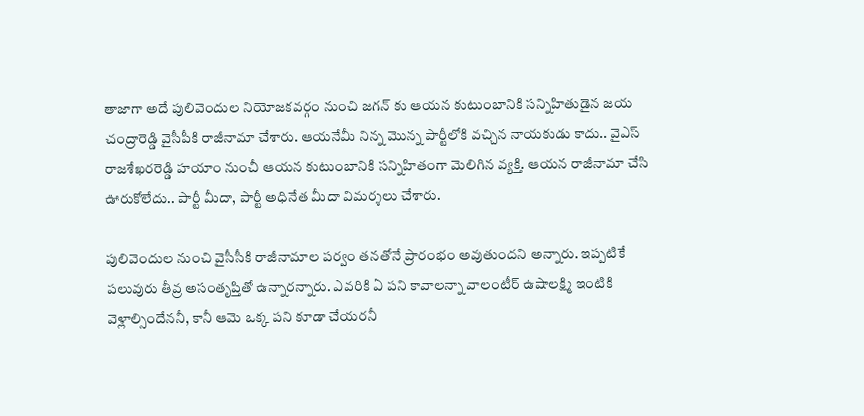తాజాగా అదే పులివెందుల నియోజకవర్గం నుంచి జగన్ కు ఆయన కుటుంబానికి సన్నిహితుడైన జయ చంద్రారెడ్డి వైసీపీకి రాజీనామా చేశారు. ఆయనేమీ నిన్న మొన్న పార్టీలోకి వచ్చిన నాయకుడు కాదు.. వైఎస్ రాజశేఖరరెడ్డి హయాం నుంచీ ఆయన కుటుంబానికి సన్నిహితంగా మెలిగిన వ్యక్తి. ఆయన రాజీనామా చేసి ఊరుకోలేదు.. పార్టీ మీదా, పార్టీ అధినేత మీదా విమర్శలు చేశారు.

పులివెందుల నుంచి వైసీసీకి రాజీనామాల పర్వం తనతోనే ప్రారంభం అవుతుందని అన్నారు. ఇప్పటికే పలువురు తీవ్ర అసంతృప్తితో ఉన్నారన్నారు. ఎవరికి ఏ పని కావాలన్నా వాలంటీర్ ఉషాలక్ష్మి ఇంటికి వెళ్లాల్సిందేననీ, కానీ ఆమె ఒక్క పని కూడా చేయరనీ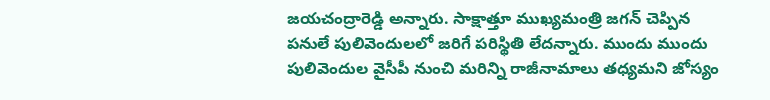జయచంద్రారెడ్డి అన్నారు. సాక్షాత్తూ ముఖ్యమంత్రి జగన్ చెప్పిన పనులే పులివెందులలో జరిగే పరిస్థితి లేదన్నారు. ముందు ముందు పులివెందుల వైసీపీ నుంచి మరిన్ని రాజీనామాలు తధ్యమని జోస్యం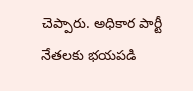చెప్పారు. అధికార పార్టీ నేతలకు భయపడి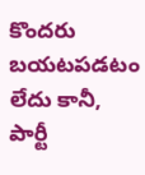కొందరు బయటపడటం లేదు కానీ, పార్టీ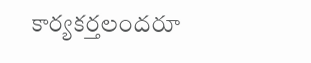కార్యకర్తలందరూ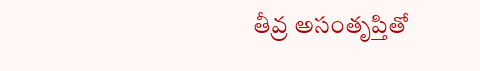తీవ్ర అసంతృప్తితో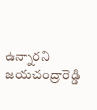ఉన్నారని జయచంద్రారెడ్డి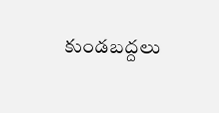కుండబద్దలు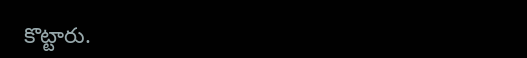కొట్టారు.